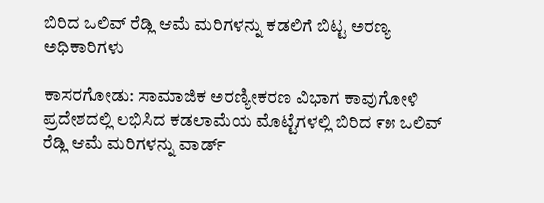ಬಿರಿದ ಒಲಿವ್ ರೆಡ್ಲಿ ಆಮೆ ಮರಿಗಳನ್ನು ಕಡಲಿಗೆ ಬಿಟ್ಟ ಅರಣ್ಯ ಅಧಿಕಾರಿಗಳು

ಕಾಸರಗೋಡು: ಸಾಮಾಜಿಕ ಅರಣ್ಯೀಕರಣ ವಿಭಾಗ ಕಾವುಗೋಳಿ ಪ್ರದೇಶದಲ್ಲಿ ಲಭಿಸಿದ ಕಡಲಾಮೆಯ ಮೊಟ್ಟೆಗಳಲ್ಲಿ ಬಿರಿದ ೯೫ ಒಲಿವ್ ರೆಡ್ಲಿ ಆಮೆ ಮರಿಗಳನ್ನು ವಾರ್ಡ್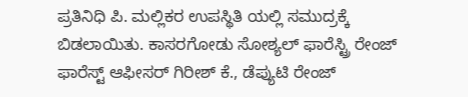ಪ್ರತಿನಿಧಿ ಪಿ. ಮಲ್ಲಿಕರ ಉಪಸ್ಥಿತಿ ಯಲ್ಲಿ ಸಮುದ್ರಕ್ಕೆ ಬಿಡಲಾಯಿತು. ಕಾಸರಗೋಡು ಸೋಶ್ಯಲ್ ಫಾರೆಸ್ಟ್ರಿ ರೇಂಜ್ ಫಾರೆಸ್ಟ್ ಆಫೀಸರ್ ಗಿರೀಶ್ ಕೆ., ಡೆಪ್ಯುಟಿ ರೇಂಜ್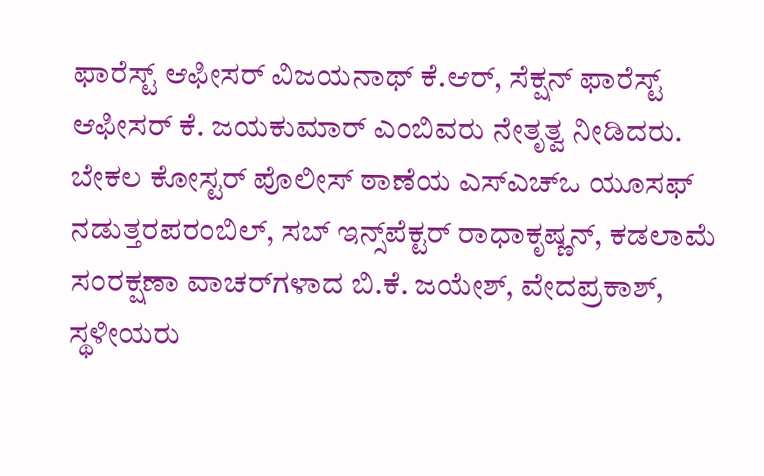ಫಾರೆಸ್ಟ್ ಆಫೀಸರ್ ವಿಜಯನಾಥ್ ಕೆ.ಆರ್, ಸೆಕ್ಷನ್ ಫಾರೆಸ್ಟ್ ಆಫೀಸರ್ ಕೆ. ಜಯಕುಮಾರ್ ಎಂಬಿವರು ನೇತೃತ್ವ ನೀಡಿದರು. ಬೇಕಲ ಕೋಸ್ಟರ್ ಪೊಲೀಸ್ ಠಾಣೆಯ ಎಸ್‌ಎಚ್‌ಒ ಯೂಸಫ್ ನಡುತ್ತರಪರಂಬಿಲ್, ಸಬ್ ಇನ್ಸ್‌ಪೆಕ್ಟರ್ ರಾಧಾಕೃಷ್ಣನ್, ಕಡಲಾಮೆ ಸಂರಕ್ಷಣಾ ವಾಚರ್‌ಗಳಾದ ಬಿ.ಕೆ. ಜಯೇಶ್, ವೇದಪ್ರಕಾಶ್, ಸ್ಥಳೀಯರು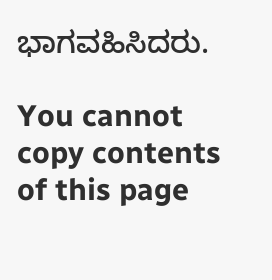ಭಾಗವಹಿಸಿದರು.

You cannot copy contents of this page